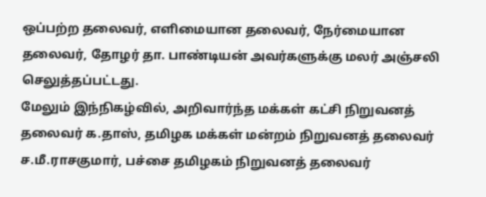ஒப்பற்ற தலைவர், எளிமையான தலைவர், நேர்மையான தலைவர், தோழர் தா. பாண்டியன் அவர்களுக்கு மலர் அஞ்சலி செலுத்தப்பட்டது.
மேலும் இந்நிகழ்வில், அறிவார்ந்த மக்கள் கட்சி நிறுவனத் தலைவர் க.தாஸ், தமிழக மக்கள் மன்றம் நிறுவனத் தலைவர் ச.மீ.ராசகுமார், பச்சை தமிழகம் நிறுவனத் தலைவர்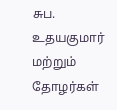சுப. உதயகுமார் மற்றும் தோழர்கள்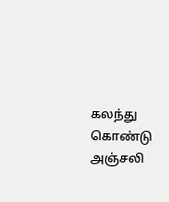கலந்து கொண்டு அஞ்சலி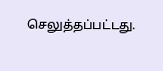செலுத்தப்பட்டது.